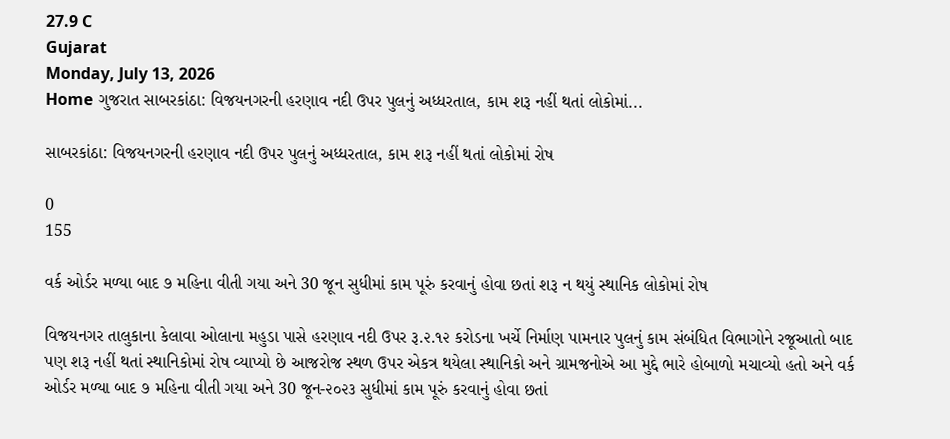27.9 C
Gujarat
Monday, July 13, 2026
Home ગુજરાત સાબરકાંઠા: વિજયનગરની હરણાવ નદી ઉપર પુલનું અધ્ધરતાલ, કામ શરૂ નહીં થતાં લોકોમાં...

સાબરકાંઠા: વિજયનગરની હરણાવ નદી ઉપર પુલનું અધ્ધરતાલ, કામ શરૂ નહીં થતાં લોકોમાં રોષ

0
155

વર્ક ઓર્ડર મળ્યા બાદ ૭ મહિના વીતી ગયા અને 30 જૂન સુધીમાં કામ પૂરું કરવાનું હોવા છતાં શરૂ ન થયું સ્થાનિક લોકોમાં રોષ

વિજયનગર તાલુકાના કેલાવા ઓલાના મહુડા પાસે હરણાવ નદી ઉપર રૂ.૨.૧૨ કરોડના ખર્ચે નિર્માણ પામનાર પુલનું કામ સંબંધિત વિભાગોને રજૂઆતો બાદ પણ શરૂ નહીં થતાં સ્થાનિકોમાં રોષ વ્યાપ્યો છે આજરોજ સ્થળ ઉપર એકત્ર થયેલા સ્થાનિકો અને ગ્રામજનોએ આ મુદ્દે ભારે હોબાળો મચાવ્યો હતો અને વર્ક ઓર્ડર મળ્યા બાદ ૭ મહિના વીતી ગયા અને 30 જૂન-૨૦૨૩ સુધીમાં કામ પૂરું કરવાનું હોવા છતાં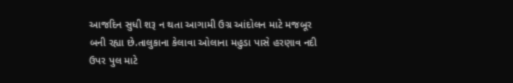આજદિન સુધી શરૂ ન થતા આગામી ઉગ્ર આંદોલન માટે મજબૂર બની રહ્યા છે.તાલુકાના કેલાવા ઓલાના મહુડા પાસે હરણાવ નદી ઉપર પુલ માટે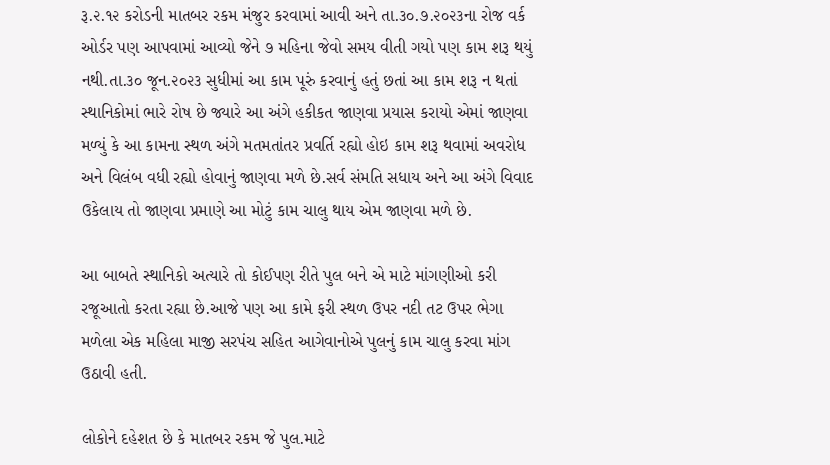રૂ.૨.૧૨ કરોડની માતબર રકમ મંજુર કરવામાં આવી અને તા.૩૦.૭.૨૦૨૩ના રોજ વર્ક ઓર્ડર પણ આપવામાં આવ્યો જેને ૭ મહિના જેવો સમય વીતી ગયો પણ કામ શરૂ થયું નથી.તા.૩૦ જૂન.૨૦૨૩ સુધીમાં આ કામ પૂરું કરવાનું હતું છતાં આ કામ શરૂ ન થતાં સ્થાનિકોમાં ભારે રોષ છે જ્યારે આ અંગે હકીકત જાણવા પ્રયાસ કરાયો એમાં જાણવા મળ્યું કે આ કામના સ્થળ અંગે મતમતાંતર પ્રવર્તિ રહ્યો હોઇ કામ શરૂ થવામાં અવરોધ અને વિલંબ વધી રહ્યો હોવાનું જાણવા મળે છે.સર્વ સંમતિ સધાય અને આ અંગે વિવાદ ઉકેલાય તો જાણવા પ્રમાણે આ મોટું કામ ચાલુ થાય એમ જાણવા મળે છે.

આ બાબતે સ્થાનિકો અત્યારે તો કોઈપણ રીતે પુલ બને એ માટે માંગણીઓ કરી રજૂઆતો કરતા રહ્યા છે.આજે પણ આ કામે ફરી સ્થળ ઉપર નદી તટ ઉપર ભેગા મળેલા એક મહિલા માજી સરપંચ સહિત આગેવાનોએ પુલનું કામ ચાલુ કરવા માંગ ઉઠાવી હતી.

લોકોને દહેશત છે કે માતબર રકમ જે પુલ.માટે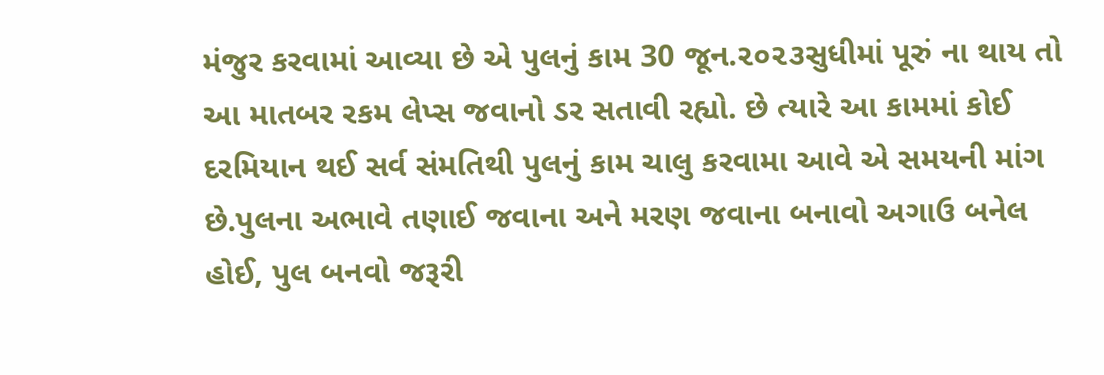મંજુર કરવામાં આવ્યા છે એ પુલનું કામ 30 જૂન.૨૦૨૩સુધીમાં પૂરું ના થાય તો આ માતબર રકમ લેપ્સ જવાનો ડર સતાવી રહ્યો. છે ત્યારે આ કામમાં કોઈ દરમિયાન થઈ સર્વ સંમતિથી પુલનું કામ ચાલુ કરવામા આવે એ સમયની માંગ છે.પુલના અભાવે તણાઈ જવાના અને મરણ જવાના બનાવો અગાઉ બનેલ હોઈ, પુલ બનવો જરૂરી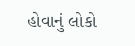હોવાનું લોકો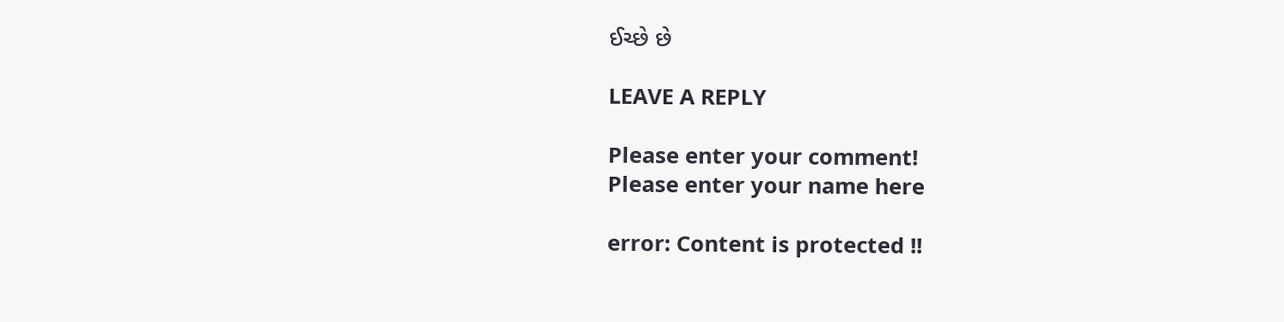ઈચ્છે છે

LEAVE A REPLY

Please enter your comment!
Please enter your name here

error: Content is protected !!